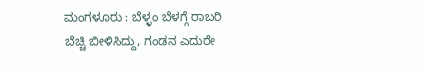ಮಂಗಳೂರು : ಬೆಳ್ಳಂ ಬೆಳಗ್ಗೆ ರಾಬರಿ ಬೆಚ್ಚಿ ಬೀಳಿಸಿದ್ದು, ಗಂಡನ ಎದುರೇ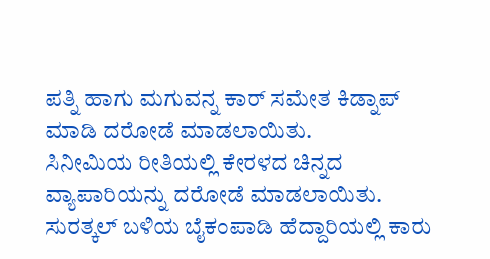ಪತ್ನಿ ಹಾಗು ಮಗುವನ್ನ ಕಾರ್ ಸಮೇತ ಕಿಡ್ನಾಪ್ ಮಾಡಿ ದರೋಡೆ ಮಾಡಲಾಯಿತು.
ಸಿನೀಮಿಯ ರೀತಿಯಲ್ಲಿ ಕೇರಳದ ಚಿನ್ನದ ವ್ಯಾಪಾರಿಯನ್ನು ದರೋಡೆ ಮಾಡಲಾಯಿತು. ಸುರತ್ಕಲ್ ಬಳಿಯ ಬೈಕಂಪಾಡಿ ಹೆದ್ದಾರಿಯಲ್ಲಿ ಕಾರು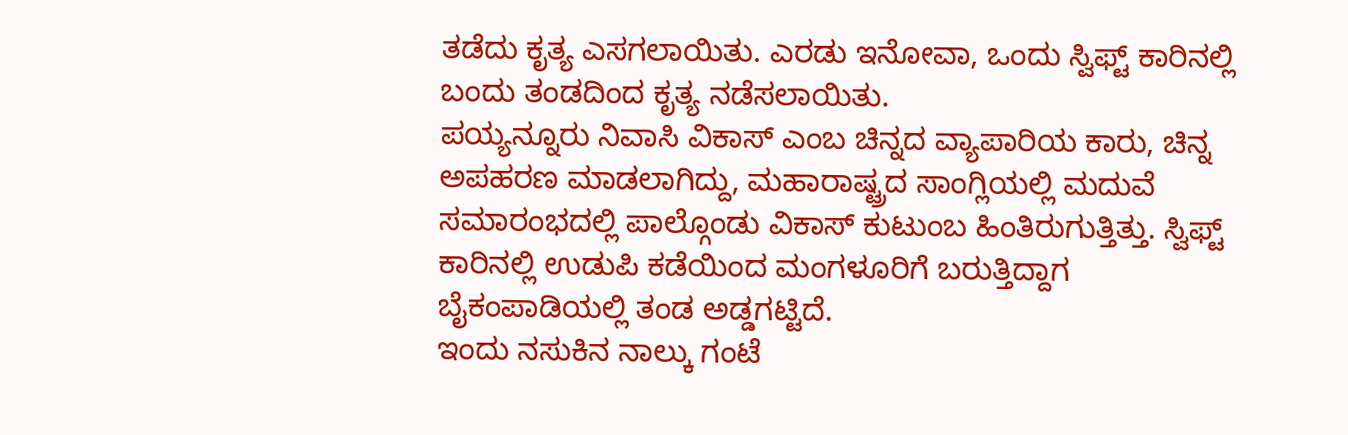ತಡೆದು ಕೃತ್ಯ ಎಸಗಲಾಯಿತು. ಎರಡು ಇನೋವಾ, ಒಂದು ಸ್ವಿಫ್ಟ್ ಕಾರಿನಲ್ಲಿ ಬಂದು ತಂಡದಿಂದ ಕೃತ್ಯ ನಡೆಸಲಾಯಿತು.
ಪಯ್ಯನ್ನೂರು ನಿವಾಸಿ ವಿಕಾಸ್ ಎಂಬ ಚಿನ್ನದ ವ್ಯಾಪಾರಿಯ ಕಾರು, ಚಿನ್ನ ಅಪಹರಣ ಮಾಡಲಾಗಿದ್ದು, ಮಹಾರಾಷ್ಟ್ರದ ಸಾಂಗ್ಲಿಯಲ್ಲಿ ಮದುವೆ ಸಮಾರಂಭದಲ್ಲಿ ಪಾಲ್ಗೊಂಡು ವಿಕಾಸ್ ಕುಟುಂಬ ಹಿಂತಿರುಗುತ್ತಿತ್ತು. ಸ್ವಿಫ್ಟ್ ಕಾರಿನಲ್ಲಿ ಉಡುಪಿ ಕಡೆಯಿಂದ ಮಂಗಳೂರಿಗೆ ಬರುತ್ತಿದ್ದಾಗ ಬೈಕಂಪಾಡಿಯಲ್ಲಿ ತಂಡ ಅಡ್ಡಗಟ್ಟಿದೆ.
ಇಂದು ನಸುಕಿನ ನಾಲ್ಕು ಗಂಟೆ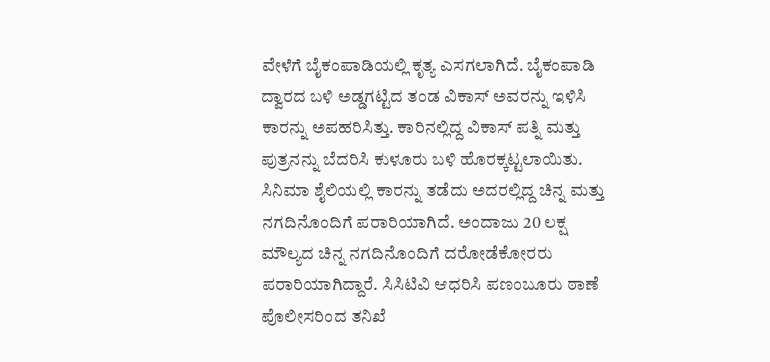ವೇಳೆಗೆ ಬೈಕಂಪಾಡಿಯಲ್ಲಿ ಕೃತ್ಯ ಎಸಗಲಾಗಿದೆ. ಬೈಕಂಪಾಡಿ ದ್ವಾರದ ಬಳಿ ಅಡ್ಡಗಟ್ಟಿದ ತಂಡ ವಿಕಾಸ್ ಅವರನ್ನು ಇಳಿಸಿ ಕಾರನ್ನು ಅಪಹರಿಸಿತ್ತು. ಕಾರಿನಲ್ಲಿದ್ದ ವಿಕಾಸ್ ಪತ್ನಿ ಮತ್ತು ಪುತ್ರನನ್ನು ಬೆದರಿಸಿ ಕುಳೂರು ಬಳಿ ಹೊರಕ್ಕಟ್ಟಲಾಯಿತು.
ಸಿನಿಮಾ ಶೈಲಿಯಲ್ಲಿ ಕಾರನ್ನು ತಡೆದು ಅದರಲ್ಲಿದ್ದ ಚಿನ್ನ ಮತ್ತು ನಗದಿನೊಂದಿಗೆ ಪರಾರಿಯಾಗಿದೆ. ಅಂದಾಜು 20 ಲಕ್ಷ ಮೌಲ್ಯದ ಚಿನ್ನ ನಗದಿನೊಂದಿಗೆ ದರೋಡೆಕೋರರು ಪರಾರಿಯಾಗಿದ್ದಾರೆ. ಸಿಸಿಟಿವಿ ಆಧರಿಸಿ ಪಣಂಬೂರು ಠಾಣೆ ಪೊಲೀಸರಿಂದ ತನಿಖೆ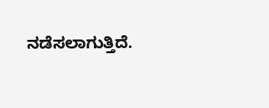ನಡೆಸಲಾಗುತ್ತಿದೆ.